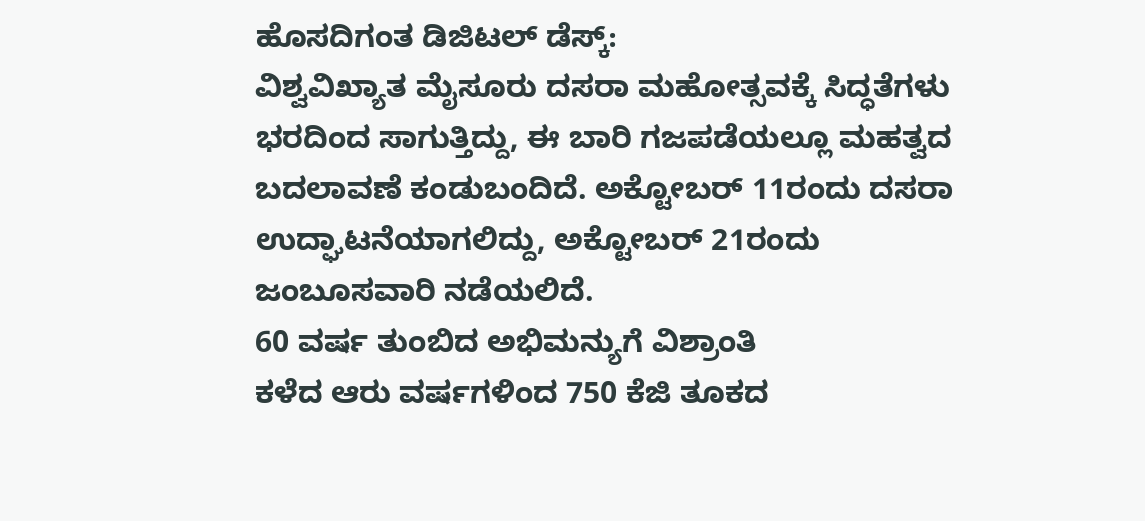ಹೊಸದಿಗಂತ ಡಿಜಿಟಲ್ ಡೆಸ್ಕ್:
ವಿಶ್ವವಿಖ್ಯಾತ ಮೈಸೂರು ದಸರಾ ಮಹೋತ್ಸವಕ್ಕೆ ಸಿದ್ಧತೆಗಳು ಭರದಿಂದ ಸಾಗುತ್ತಿದ್ದು, ಈ ಬಾರಿ ಗಜಪಡೆಯಲ್ಲೂ ಮಹತ್ವದ ಬದಲಾವಣೆ ಕಂಡುಬಂದಿದೆ. ಅಕ್ಟೋಬರ್ 11ರಂದು ದಸರಾ ಉದ್ಘಾಟನೆಯಾಗಲಿದ್ದು, ಅಕ್ಟೋಬರ್ 21ರಂದು ಜಂಬೂಸವಾರಿ ನಡೆಯಲಿದೆ.
60 ವರ್ಷ ತುಂಬಿದ ಅಭಿಮನ್ಯುಗೆ ವಿಶ್ರಾಂತಿ
ಕಳೆದ ಆರು ವರ್ಷಗಳಿಂದ 750 ಕೆಜಿ ತೂಕದ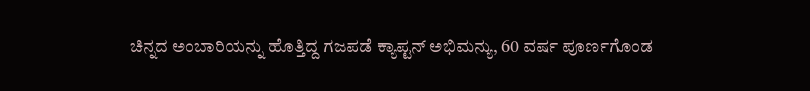ಚಿನ್ನದ ಅಂಬಾರಿಯನ್ನು ಹೊತ್ತಿದ್ದ ಗಜಪಡೆ ಕ್ಯಾಪ್ಟನ್ ಅಭಿಮನ್ಯು, 60 ವರ್ಷ ಪೂರ್ಣಗೊಂಡ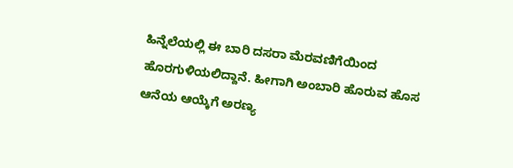ಹಿನ್ನೆಲೆಯಲ್ಲಿ ಈ ಬಾರಿ ದಸರಾ ಮೆರವಣಿಗೆಯಿಂದ ಹೊರಗುಳಿಯಲಿದ್ದಾನೆ. ಹೀಗಾಗಿ ಅಂಬಾರಿ ಹೊರುವ ಹೊಸ ಆನೆಯ ಆಯ್ಕೆಗೆ ಅರಣ್ಯ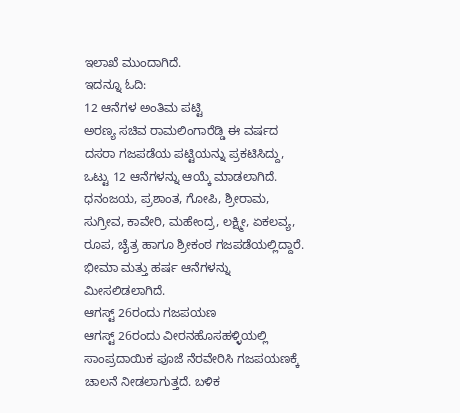ಇಲಾಖೆ ಮುಂದಾಗಿದೆ.
ಇದನ್ನೂ ಓದಿ:
12 ಆನೆಗಳ ಅಂತಿಮ ಪಟ್ಟಿ
ಅರಣ್ಯ ಸಚಿವ ರಾಮಲಿಂಗಾರೆಡ್ಡಿ ಈ ವರ್ಷದ ದಸರಾ ಗಜಪಡೆಯ ಪಟ್ಟಿಯನ್ನು ಪ್ರಕಟಿಸಿದ್ದು, ಒಟ್ಟು 12 ಆನೆಗಳನ್ನು ಆಯ್ಕೆ ಮಾಡಲಾಗಿದೆ. ಧನಂಜಯ, ಪ್ರಶಾಂತ, ಗೋಪಿ, ಶ್ರೀರಾಮ, ಸುಗ್ರೀವ, ಕಾವೇರಿ, ಮಹೇಂದ್ರ, ಲಕ್ಷ್ಮೀ, ಏಕಲವ್ಯ, ರೂಪ, ಚೈತ್ರ ಹಾಗೂ ಶ್ರೀಕಂಠ ಗಜಪಡೆಯಲ್ಲಿದ್ದಾರೆ. ಭೀಮಾ ಮತ್ತು ಹರ್ಷ ಆನೆಗಳನ್ನು ಮೀಸಲಿಡಲಾಗಿದೆ.
ಆಗಸ್ಟ್ 26ರಂದು ಗಜಪಯಣ
ಆಗಸ್ಟ್ 26ರಂದು ವೀರನಹೊಸಹಳ್ಳಿಯಲ್ಲಿ ಸಾಂಪ್ರದಾಯಿಕ ಪೂಜೆ ನೆರವೇರಿಸಿ ಗಜಪಯಣಕ್ಕೆ ಚಾಲನೆ ನೀಡಲಾಗುತ್ತದೆ. ಬಳಿಕ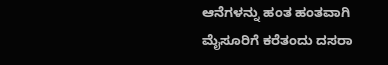ಆನೆಗಳನ್ನು ಹಂತ ಹಂತವಾಗಿ ಮೈಸೂರಿಗೆ ಕರೆತಂದು ದಸರಾ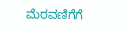ಮೆರವಣಿಗೆಗೆ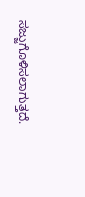ಸಜ್ಜುಗೊಳಿಸಲಾಗುತ್ತದೆ.